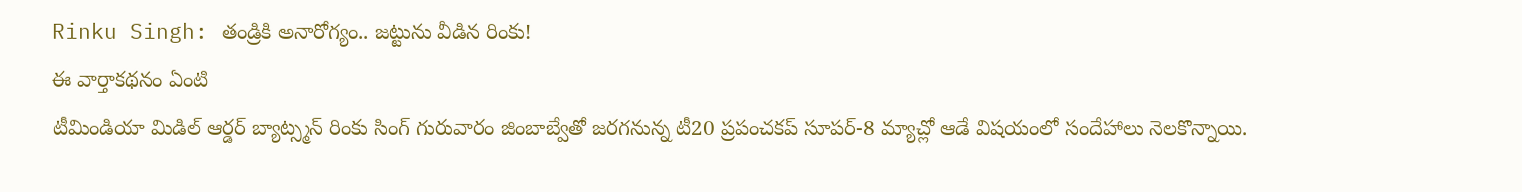Rinku Singh: తండ్రికి అనారోగ్యం.. జట్టును వీడిన రింకు!
ఈ వార్తాకథనం ఏంటి
టీమిండియా మిడిల్ ఆర్డర్ బ్యాట్స్మన్ రింకు సింగ్ గురువారం జింబాబ్వేతో జరగనున్న టీ20 ప్రపంచకప్ సూపర్-8 మ్యాచ్లో ఆడే విషయంలో సందేహాలు నెలకొన్నాయి.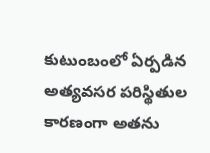కుటుంబంలో ఏర్పడిన అత్యవసర పరిస్థితుల కారణంగా అతను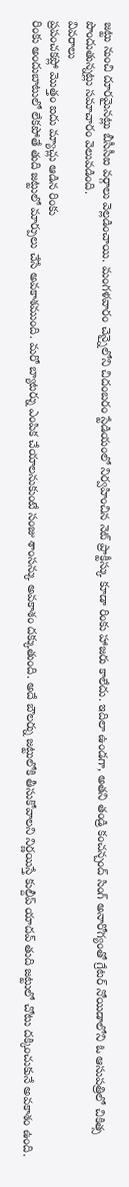జట్టు నుంచి దూరమైనట్లు బీసీసీఐ వర్గాలు వెల్లడించాయి. మంగళవారం చెన్నైలోని చిదంబరం స్టేడియంలో నిర్వహించిన నెట్ ప్రాక్టీస్కు కూడా రింకు హాజరు కాలేదు. ఇదిలా ఉండగా, అతని తండ్రి కంచన్చంద్ సింగ్ అనారోగ్యంతో గ్రేటర్ నోయిడాలోని ఓ ఆసుపత్రిలో చికిత్స పొందుతున్నట్లు సమాచారం వెలువడింది.
వివరాలు
ప్రపంచకప్లో మొత్తం ఐదు మ్యాచ్లు ఆడిన రింకు
రింకు అందుబాటులో లేకపోతే తుది జట్టులో మార్పులు చేసే అవకాశముంది. మరో బ్యాటర్ను ఎంపిక చేయాలనుకుంటే సంజు శాంసన్కు అవకాశం దక్కుతుంది. అదే బౌలర్ను జట్టులోకి తీసుకోవాలని నిర్ణయిస్తే కుల్దీప్ యాదవ్ తుది జట్టులో చోటు దక్కించుకునే అవకాశం ఉంది.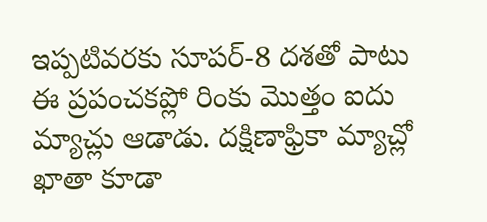ఇప్పటివరకు సూపర్-8 దశతో పాటు ఈ ప్రపంచకప్లో రింకు మొత్తం ఐదు మ్యాచ్లు ఆడాడు. దక్షిణాఫ్రికా మ్యాచ్లో ఖాతా కూడా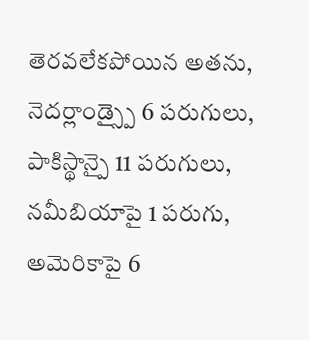తెరవలేకపోయిన అతను, నెదర్లాండ్స్పై 6 పరుగులు, పాకిస్థాన్పై 11 పరుగులు, నమీబియాపై 1 పరుగు, అమెరికాపై 6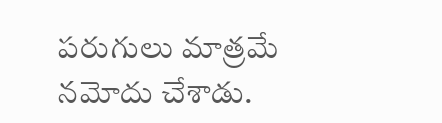పరుగులు మాత్రమే నమోదు చేశాడు.